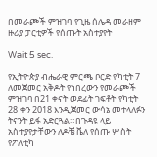በመራጮች ምዝገባ የጊዜ ሰሌዳ መራዘም ዙሪያ ፓርቲዎች የሰጡት አስተያየት

Wait 5 sec.

የኢትዮጵያ ብሔራዊ ምርጫ ቦርድ የካቲት 7 ለመጀመር አቅዶት የነበረውን የመራጮች ምዝገባ በ21 ቀናት ወደፊት ገፍቶት የካቲት 28 ቀን 2018 እንዲጀመር ውሳኔ መተላለፉን ትናንት ይፋ አድርጓል።በጉዳዩ ላይ አስተያየታቸውን ለዶቼ ቬለ የሰጡ ሦስት የፖለቲካ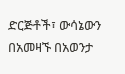ድርጅቶች፣ ውሳኔውን በአመዛኙ በአወንታ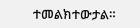ተመልክተውታል።